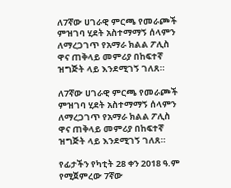ለ7ኛው ሀገራዊ ምርጫ የመራጮች ምዝገባ ሂደት አስተማማኝ ሰላምን ለማረጋገጥ የአማራ ክልል ፖሊስ ዋና ጠቅላይ መምሪያ በከፍተኛ ዝግጅት ላይ እንደሚገኝ ገለጸ።

ለ7ኛው ሀገራዊ ምርጫ የመራጮች ምዝገባ ሂደት አስተማማኝ ሰላምን ለማረጋገጥ የአማራ ክልል ፖሊስ ዋና ጠቅላይ መምሪያ በከፍተኛ ዝግጅት ላይ እንደሚገኝ ገለጸ።

የፊታችን የካቲት 28 ቀን 2018 ዓ.ም የሚጀምረው 7ኛው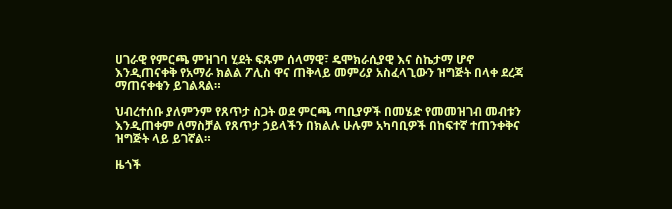ሀገራዊ የምርጫ ምዝገባ ሂደት ፍጹም ሰላማዊ፣ ዴሞክራሲያዊ እና ስኬታማ ሆኖ እንዲጠናቀቅ የአማራ ክልል ፖሊስ ዋና ጠቅላይ መምሪያ አስፈላጊውን ዝግጅት በላቀ ደረጃ ማጠናቀቁን ይገልጻል።

ህብረተሰቡ ያለምንም የጸጥታ ስጋት ወደ ምርጫ ጣቢያዎች በመሄድ የመመዝገብ መብቱን እንዲጠቀም ለማስቻል የጸጥታ ኃይላችን በክልሉ ሁሉም አካባቢዎች በከፍተኛ ተጠንቀቅና ዝግጅት ላይ ይገኛል።

ዜጎች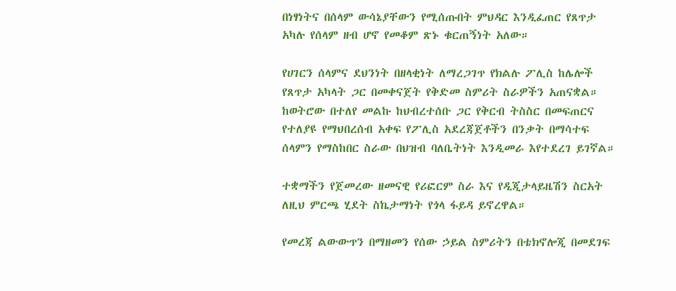በነፃነትና በሰላም ውሳኔያቸውን የሚሰጡበት ምህዳር እንዲፈጠር የጸጥታ አካሉ የሰላም ዘብ ሆኖ የመቆም ጽኑ ቁርጠኝነት አለው።

የሀገርን ሰላምና ደህንነት በዘላቂነት ለማረጋገጥ የክልሉ ፖሊስ ከሌሎች የጸጥታ አካላት ጋር በመቀናጀት የቅድመ ስምሪት ስራዎችን አጠናቋል። ከወትሮው በተለየ መልኩ ከህብረተሰቡ ጋር የቅርብ ትስስር በመፍጠርና የተለያዩ የማህበረሰብ አቀፍ የፖሊስ አደረጃጀቶችን በንቃት በማሳተፍ ሰላምን የማስከበር ስራው በህዝብ ባለቤትነት እንዲመራ እየተደረገ ይገኛል።

ተቋማችን የጀመረው ዘመናዊ የሪፎርም ስራ እና የዲጂታላይዜሽን ስርአት ለዚህ ምርጫ ሂደት ስኬታማነት የጎላ ፋይዳ ይኖረዋል።

የመረጃ ልውውጥን በማዘመን የሰው ኃይል ስምሪትን በቴክኖሎጂ በመደገፍ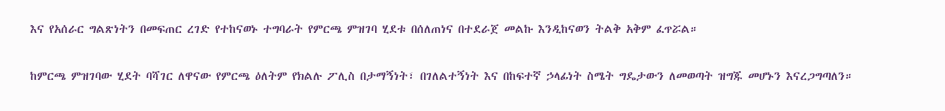እና የአሰራር ግልጽነትን በመፍጠር ረገድ የተከናወኑ ተግባራት የምርጫ ምዝገባ ሂደቱ በሰለጠነና በተደራጀ መልኩ እንዲከናወን ትልቅ አቅም ፈጥሯል።

ከምርጫ ምዝገባው ሂደት ባሻገር ለዋናው የምርጫ ዕለትም የክልሉ ፖሊስ በታማኝነት፣ በገለልተኝነት እና በከፍተኛ ኃላፊነት ስሜት ግዴታውን ለመወጣት ዝግጁ መሆኑን እናረጋግጣለን።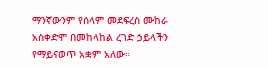ማንኛውንም የሰላም መደፍረስ ሙከራ አስቀድሞ በመከላከል ረገድ ኃይላችን የማይናወጥ አቋም አለው።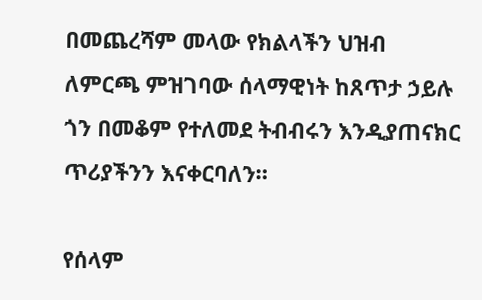በመጨረሻም መላው የክልላችን ህዝብ ለምርጫ ምዝገባው ሰላማዊነት ከጸጥታ ኃይሉ ጎን በመቆም የተለመደ ትብብሩን እንዲያጠናክር ጥሪያችንን እናቀርባለን።

የሰላም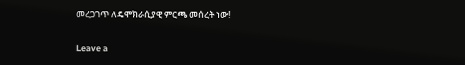መረጋገጥ ለዴሞክራሲያዊ ምርጫ መሰረት ነው!

Leave a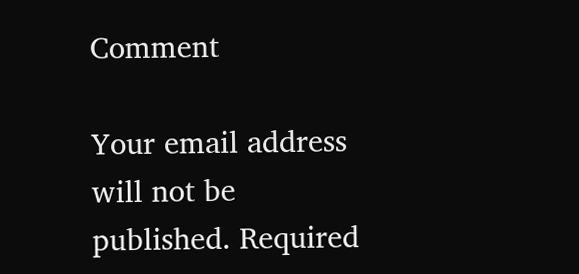Comment

Your email address will not be published. Required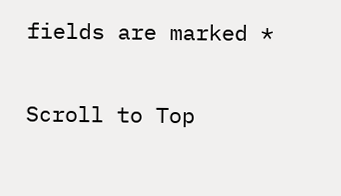fields are marked *

Scroll to Top